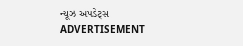ન્યૂઝ અપડેટ્સ
ADVERTISEMENT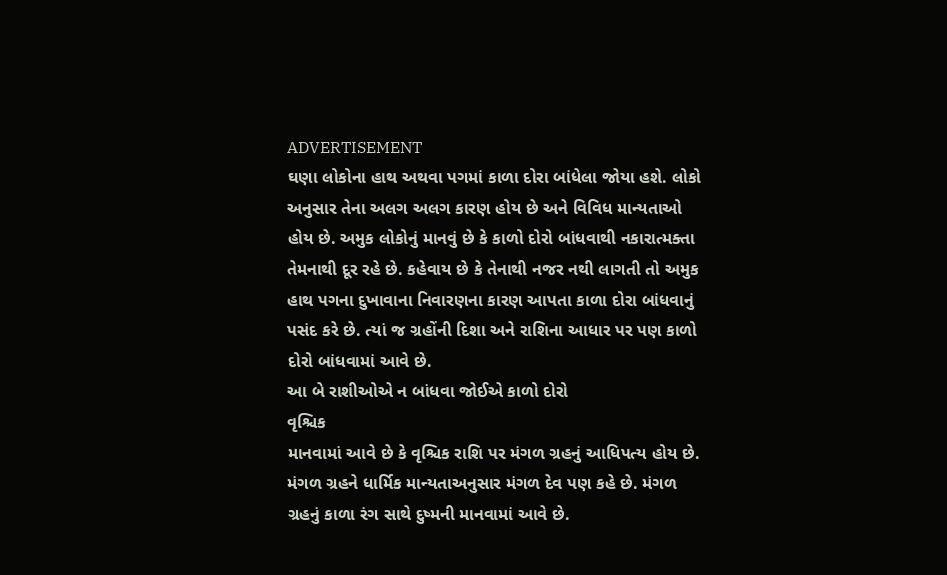ADVERTISEMENT
ઘણા લોકોના હાથ અથવા પગમાં કાળા દોરા બાંધેલા જોયા હશે. લોકો અનુસાર તેના અલગ અલગ કારણ હોય છે અને વિવિધ માન્યતાઓ હોય છે. અમુક લોકોનું માનવું છે કે કાળો દોરો બાંધવાથી નકારાત્મક્તા તેમનાથી દૂર રહે છે. કહેવાય છે કે તેનાથી નજર નથી લાગતી તો અમુક હાથ પગના દુખાવાના નિવારણના કારણ આપતા કાળા દોરા બાંધવાનું પસંદ કરે છે. ત્યાં જ ગ્રહોંની દિશા અને રાશિના આધાર પર પણ કાળો દોરો બાંધવામાં આવે છે.
આ બે રાશીઓએ ન બાંધવા જોઈએ કાળો દોરો
વૃશ્ચિક
માનવામાં આવે છે કે વૃશ્ચિક રાશિ પર મંગળ ગ્રહનું આધિપત્ય હોય છે. મંગળ ગ્રહને ધાર્મિક માન્યતાઅનુસાર મંગળ દેવ પણ કહે છે. મંગળ ગ્રહનું કાળા રંગ સાથે દુષ્મની માનવામાં આવે છે.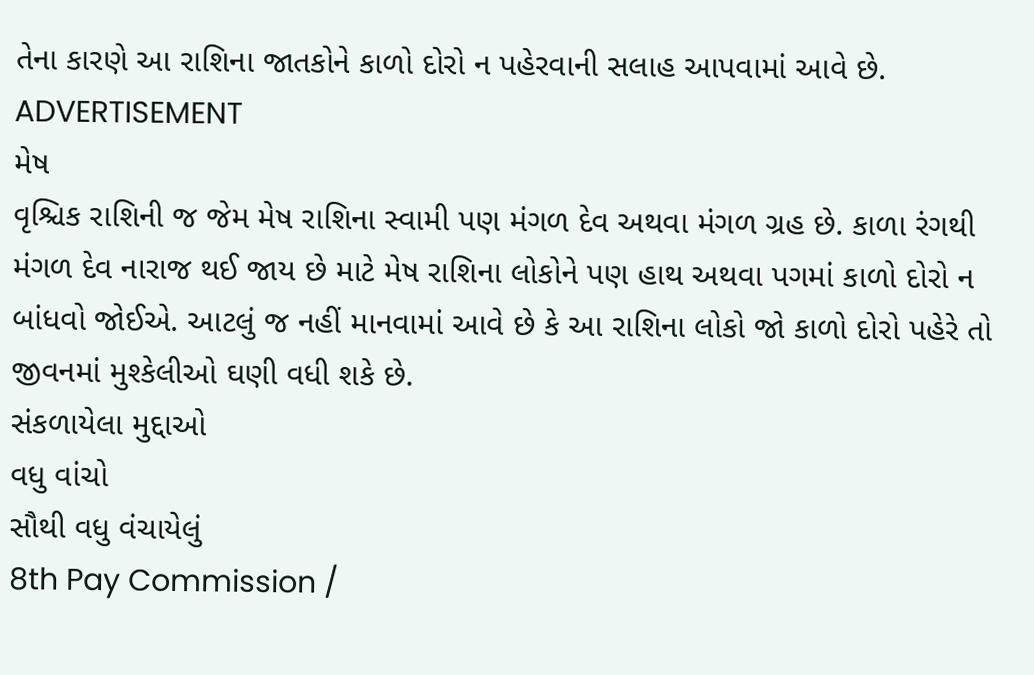તેના કારણે આ રાશિના જાતકોને કાળો દોરો ન પહેરવાની સલાહ આપવામાં આવે છે.
ADVERTISEMENT
મેષ
વૃશ્ચિક રાશિની જ જેમ મેષ રાશિના સ્વામી પણ મંગળ દેવ અથવા મંગળ ગ્રહ છે. કાળા રંગથી મંગળ દેવ નારાજ થઈ જાય છે માટે મેષ રાશિના લોકોને પણ હાથ અથવા પગમાં કાળો દોરો ન બાંધવો જોઈએ. આટલું જ નહીં માનવામાં આવે છે કે આ રાશિના લોકો જો કાળો દોરો પહેરે તો જીવનમાં મુશ્કેલીઓ ઘણી વધી શકે છે.
સંકળાયેલા મુદ્દાઓ
વધુ વાંચો
સૌથી વધુ વંચાયેલું
8th Pay Commission /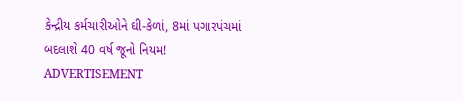કેન્દ્રીય કર્મચારીઓને ઘી-કેળાં, 8માં પગારપંચમાં બદલાશે 40 વર્ષ જૂનો નિયમ!
ADVERTISEMENT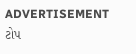ADVERTISEMENT
ટોપ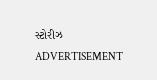સ્ટોરીઝ
ADVERTISEMENT